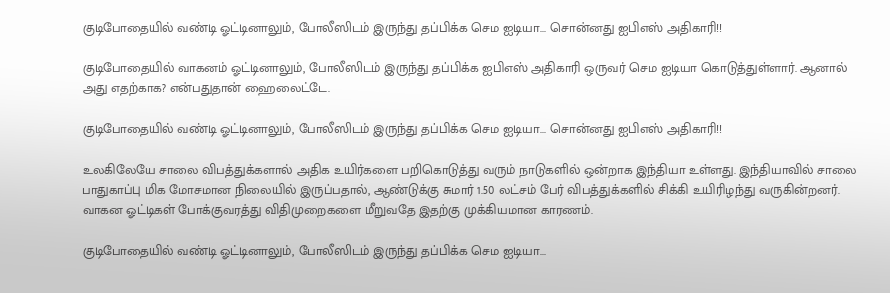குடிபோதையில் வண்டி ஓட்டினாலும், போலீஸிடம் இருந்து தப்பிக்க செம ஐடியா... சொன்னது ஐபிஎஸ் அதிகாரி!!

குடிபோதையில் வாகனம் ஓட்டினாலும், போலீஸிடம் இருந்து தப்பிக்க ஐபிஎஸ் அதிகாரி ஒருவர் செம ஐடியா கொடுத்துள்ளார். ஆனால் அது எதற்காக? என்பதுதான் ஹைலைட்டே.

குடிபோதையில் வண்டி ஓட்டினாலும், போலீஸிடம் இருந்து தப்பிக்க செம ஐடியா... சொன்னது ஐபிஎஸ் அதிகாரி!!

உலகிலேயே சாலை விபத்துக்களால் அதிக உயிர்களை பறிகொடுத்து வரும் நாடுகளில் ஒன்றாக இந்தியா உள்ளது. இந்தியாவில் சாலை பாதுகாப்பு மிக மோசமான நிலையில் இருப்பதால், ஆண்டுக்கு சுமார் 1.50 லட்சம் பேர் விபத்துக்களில் சிக்கி உயிரிழந்து வருகின்றனர். வாகன ஓட்டிகள் போக்குவரத்து விதிமுறைகளை மீறுவதே இதற்கு முக்கியமான காரணம்.

குடிபோதையில் வண்டி ஓட்டினாலும், போலீஸிடம் இருந்து தப்பிக்க செம ஐடியா...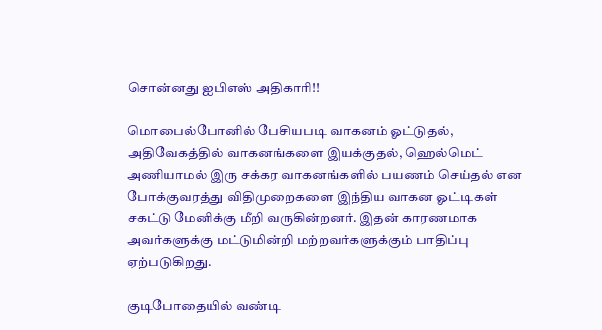சொன்னது ஐபிஎஸ் அதிகாரி!!

மொபைல்போனில் பேசியபடி வாகனம் ஓட்டுதல், அதிவேகத்தில் வாகனங்களை இயக்குதல், ஹெல்மெட் அணியாமல் இரு சக்கர வாகனங்களில் பயணம் செய்தல் என போக்குவரத்து விதிமுறைகளை இந்திய வாகன ஓட்டிகள் சகட்டு மேனிக்கு மீறி வருகின்றனர். இதன் காரணமாக அவர்களுக்கு மட்டுமின்றி மற்றவர்களுக்கும் பாதிப்பு ஏற்படுகிறது.

குடிபோதையில் வண்டி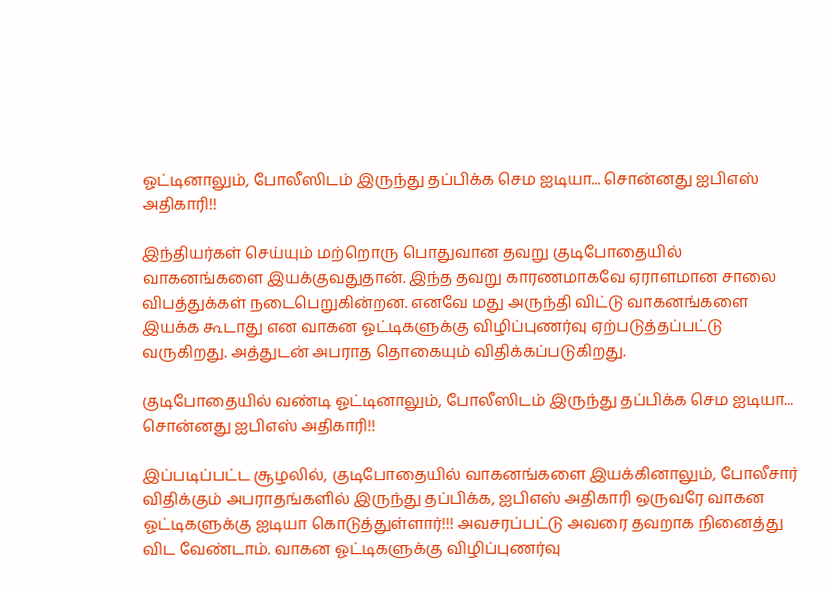ஓட்டினாலும், போலீஸிடம் இருந்து தப்பிக்க செம ஐடியா... சொன்னது ஐபிஎஸ் அதிகாரி!!

இந்தியர்கள் செய்யும் மற்றொரு பொதுவான தவறு குடிபோதையில் வாகனங்களை இயக்குவதுதான். இந்த தவறு காரணமாகவே ஏராளமான சாலை விபத்துக்கள் நடைபெறுகின்றன. எனவே மது அருந்தி விட்டு வாகனங்களை இயக்க கூடாது என வாகன ஓட்டிகளுக்கு விழிப்புணர்வு ஏற்படுத்தப்பட்டு வருகிறது. அத்துடன் அபராத தொகையும் விதிக்கப்படுகிறது.

குடிபோதையில் வண்டி ஓட்டினாலும், போலீஸிடம் இருந்து தப்பிக்க செம ஐடியா... சொன்னது ஐபிஎஸ் அதிகாரி!!

இப்படிப்பட்ட சூழலில், குடிபோதையில் வாகனங்களை இயக்கினாலும், போலீசார் விதிக்கும் அபராதங்களில் இருந்து தப்பிக்க, ஐபிஎஸ் அதிகாரி ஒருவரே வாகன ஓட்டிகளுக்கு ஐடியா கொடுத்துள்ளார்!!! அவசரப்பட்டு அவரை தவறாக நினைத்து விட வேண்டாம். வாகன ஓட்டிகளுக்கு விழிப்புணர்வு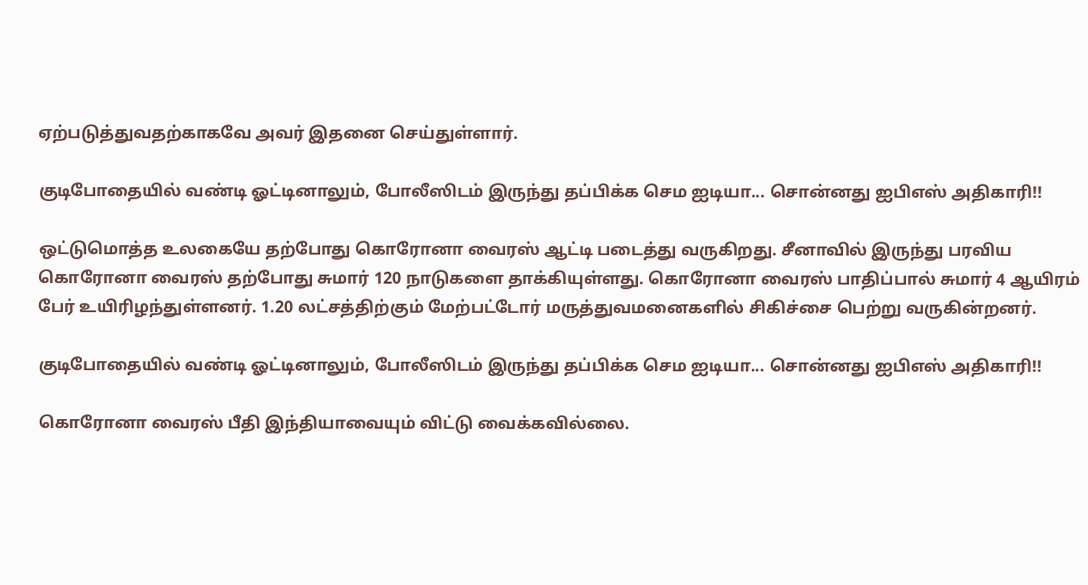ஏற்படுத்துவதற்காகவே அவர் இதனை செய்துள்ளார்.

குடிபோதையில் வண்டி ஓட்டினாலும், போலீஸிடம் இருந்து தப்பிக்க செம ஐடியா... சொன்னது ஐபிஎஸ் அதிகாரி!!

ஒட்டுமொத்த உலகையே தற்போது கொரோனா வைரஸ் ஆட்டி படைத்து வருகிறது. சீனாவில் இருந்து பரவிய கொரோனா வைரஸ் தற்போது சுமார் 120 நாடுகளை தாக்கியுள்ளது. கொரோனா வைரஸ் பாதிப்பால் சுமார் 4 ஆயிரம் பேர் உயிரிழந்துள்ளனர். 1.20 லட்சத்திற்கும் மேற்பட்டோர் மருத்துவமனைகளில் சிகிச்சை பெற்று வருகின்றனர்.

குடிபோதையில் வண்டி ஓட்டினாலும், போலீஸிடம் இருந்து தப்பிக்க செம ஐடியா... சொன்னது ஐபிஎஸ் அதிகாரி!!

கொரோனா வைரஸ் பீதி இந்தியாவையும் விட்டு வைக்கவில்லை.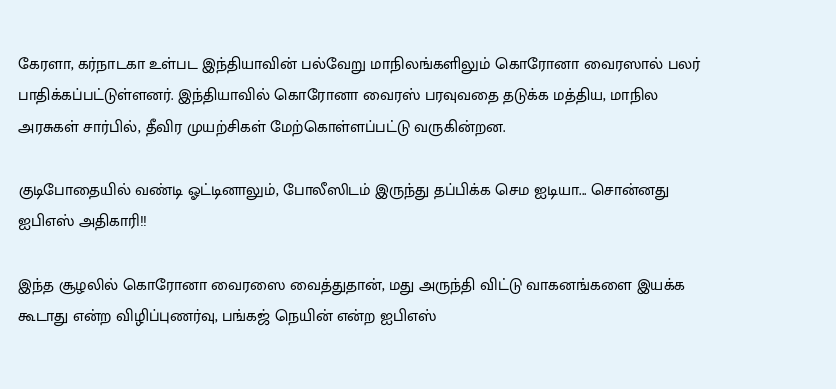கேரளா, கர்நாடகா உள்பட இந்தியாவின் பல்வேறு மாநிலங்களிலும் கொரோனா வைரஸால் பலர் பாதிக்கப்பட்டுள்ளனர். இந்தியாவில் கொரோனா வைரஸ் பரவுவதை தடுக்க மத்திய, மாநில அரசுகள் சார்பில், தீவிர முயற்சிகள் மேற்கொள்ளப்பட்டு வருகின்றன.

குடிபோதையில் வண்டி ஓட்டினாலும், போலீஸிடம் இருந்து தப்பிக்க செம ஐடியா... சொன்னது ஐபிஎஸ் அதிகாரி!!

இந்த சூழலில் கொரோனா வைரஸை வைத்துதான், மது அருந்தி விட்டு வாகனங்களை இயக்க கூடாது என்ற விழிப்புணர்வு, பங்கஜ் நெயின் என்ற ஐபிஎஸ்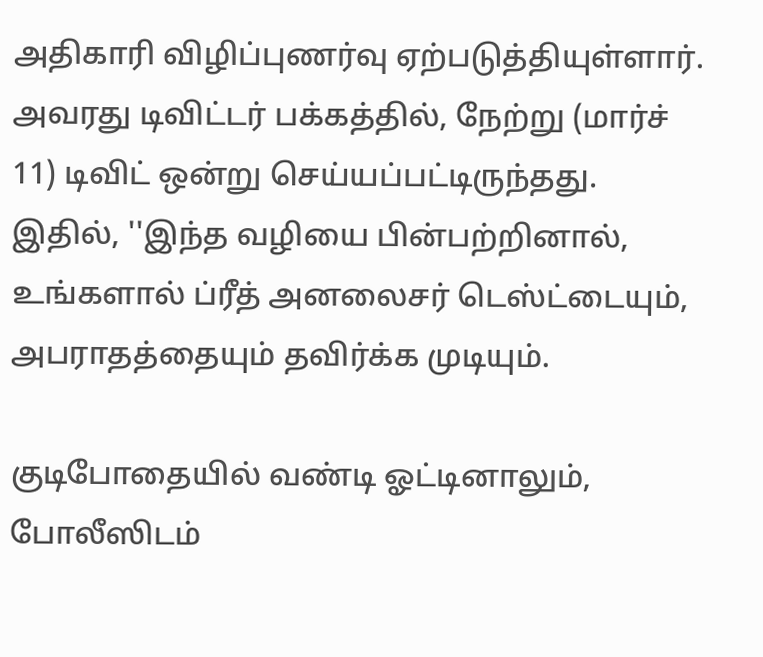அதிகாரி விழிப்புணர்வு ஏற்படுத்தியுள்ளார். அவரது டிவிட்டர் பக்கத்தில், நேற்று (மார்ச் 11) டிவிட் ஒன்று செய்யப்பட்டிருந்தது. இதில், ''இந்த வழியை பின்பற்றினால், உங்களால் ப்ரீத் அனலைசர் டெஸ்ட்டையும், அபராதத்தையும் தவிர்க்க முடியும்.

குடிபோதையில் வண்டி ஓட்டினாலும், போலீஸிடம்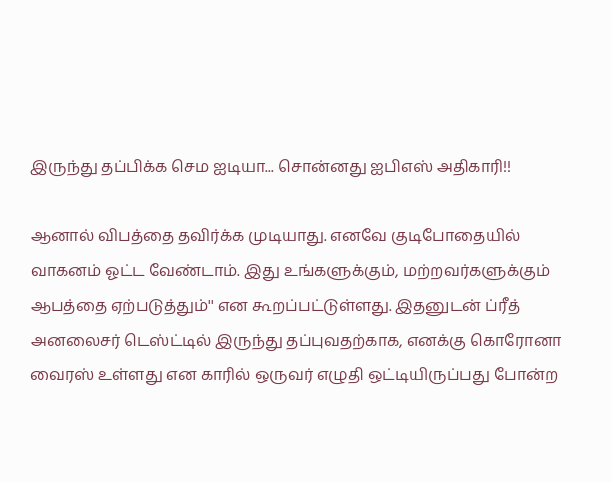இருந்து தப்பிக்க செம ஐடியா... சொன்னது ஐபிஎஸ் அதிகாரி!!

ஆனால் விபத்தை தவிர்க்க முடியாது. எனவே குடிபோதையில் வாகனம் ஓட்ட வேண்டாம். இது உங்களுக்கும், மற்றவர்களுக்கும் ஆபத்தை ஏற்படுத்தும்'' என கூறப்பட்டுள்ளது. இதனுடன் ப்ரீத் அனலைசர் டெஸ்ட்டில் இருந்து தப்புவதற்காக, எனக்கு கொரோனா வைரஸ் உள்ளது என காரில் ஒருவர் எழுதி ஒட்டியிருப்பது போன்ற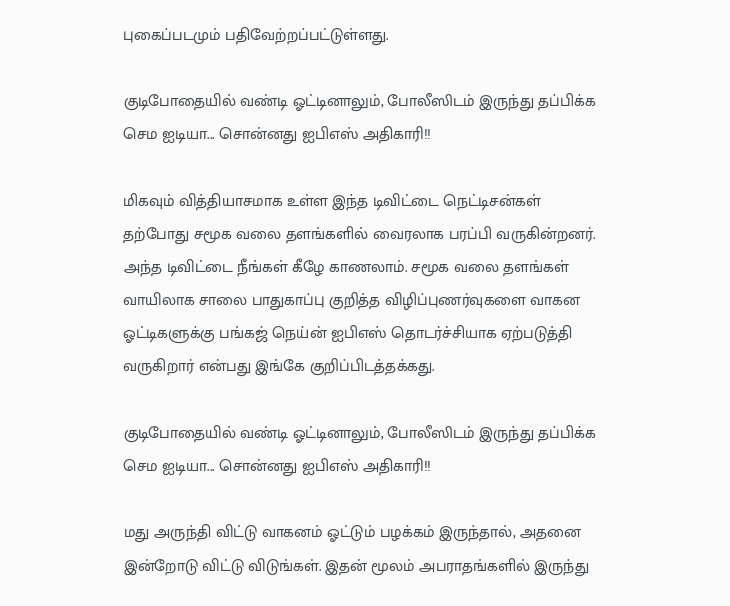புகைப்படமும் பதிவேற்றப்பட்டுள்ளது.

குடிபோதையில் வண்டி ஓட்டினாலும், போலீஸிடம் இருந்து தப்பிக்க செம ஐடியா... சொன்னது ஐபிஎஸ் அதிகாரி!!

மிகவும் வித்தியாசமாக உள்ள இந்த டிவிட்டை நெட்டிசன்கள் தற்போது சமூக வலை தளங்களில் வைரலாக பரப்பி வருகின்றனர். அந்த டிவிட்டை நீங்கள் கீழே காணலாம். சமூக வலை தளங்கள் வாயிலாக சாலை பாதுகாப்பு குறித்த விழிப்புணர்வுகளை வாகன ஓட்டிகளுக்கு பங்கஜ் நெய்ன் ஐபிஎஸ் தொடர்ச்சியாக ஏற்படுத்தி வருகிறார் என்பது இங்கே குறிப்பிடத்தக்கது.

குடிபோதையில் வண்டி ஓட்டினாலும், போலீஸிடம் இருந்து தப்பிக்க செம ஐடியா... சொன்னது ஐபிஎஸ் அதிகாரி!!

மது அருந்தி விட்டு வாகனம் ஓட்டும் பழக்கம் இருந்தால், அதனை இன்றோடு விட்டு விடுங்கள். இதன் மூலம் அபராதங்களில் இருந்து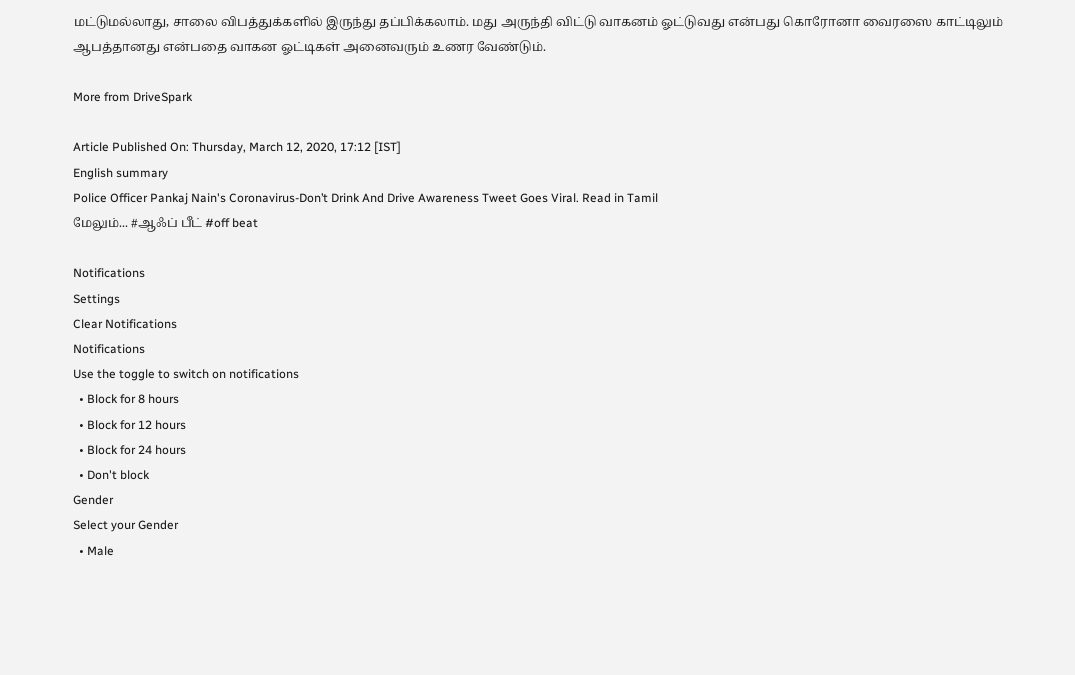மட்டுமல்லாது, சாலை விபத்துக்களில் இருந்து தப்பிக்கலாம். மது அருந்தி விட்டு வாகனம் ஓட்டுவது என்பது கொரோனா வைரஸை காட்டிலும் ஆபத்தானது என்பதை வாகன ஓட்டிகள் அனைவரும் உணர வேண்டும்.

More from DriveSpark

Article Published On: Thursday, March 12, 2020, 17:12 [IST]
English summary
Police Officer Pankaj Nain's Coronavirus-Don’t Drink And Drive Awareness Tweet Goes Viral. Read in Tamil
மேலும்... #ஆஃப் பீட் #off beat

Notifications
Settings
Clear Notifications
Notifications
Use the toggle to switch on notifications
  • Block for 8 hours
  • Block for 12 hours
  • Block for 24 hours
  • Don't block
Gender
Select your Gender
  • Male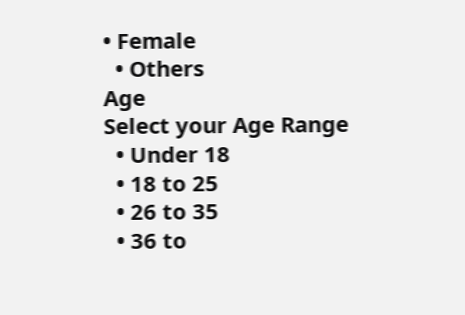• Female
  • Others
Age
Select your Age Range
  • Under 18
  • 18 to 25
  • 26 to 35
  • 36 to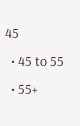45
  • 45 to 55
  • 55+